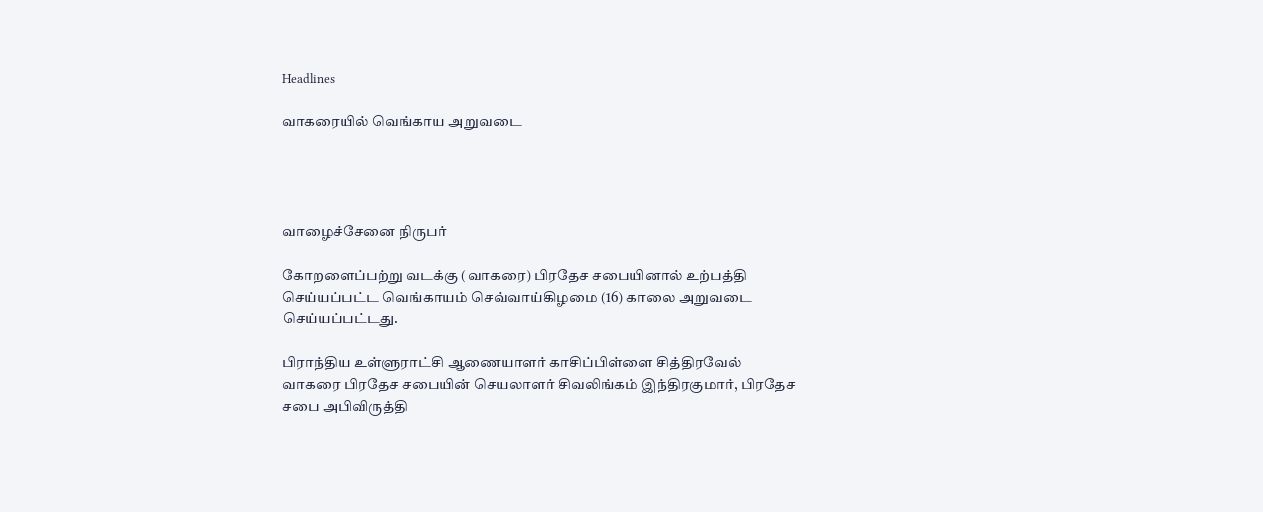Headlines

வாகரையில் வெங்காய அறுவடை




வாழைச்சேனை நிருபர்

கோறளைப்பற்று வடக்கு (வாகரை) பிரதேச சபையினால் உற்பத்தி செய்யப்பட்ட வெங்காயம் செவ்வாய்கிழமை (16) காலை அறுவடை செய்யப்பட்டது.

பிராந்திய உள்ளுராட்சி ஆணையாளர் காசிப்பிள்ளை சித்திரவேல் வாகரை பிரதேச சபையின் செயலாளர் சிவலிங்கம் இந்திரகுமார், பிரதேச சபை அபிவிருத்தி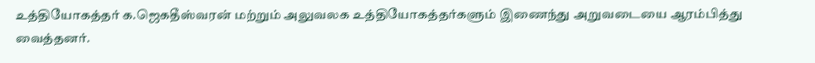உத்தியோகத்தர் க.ஜெகதீஸ்வரன் மற்றும் அலுவலக உத்தியோகத்தர்களும் இணைந்து அறுவடையை ஆரம்பித்து வைத்தனர்.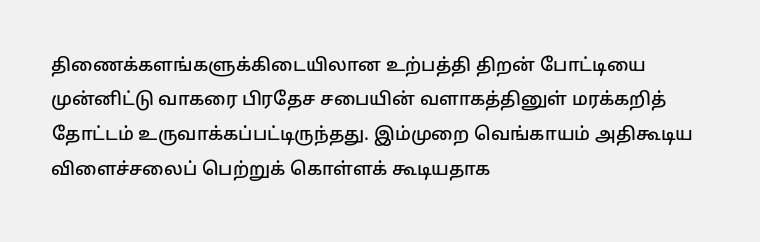திணைக்களங்களுக்கிடையிலான உற்பத்தி திறன் போட்டியை முன்னிட்டு வாகரை பிரதேச சபையின் வளாகத்தினுள் மரக்கறித் தோட்டம் உருவாக்கப்பட்டிருந்தது. இம்முறை வெங்காயம் அதிகூடிய விளைச்சலைப் பெற்றுக் கொள்ளக் கூடியதாக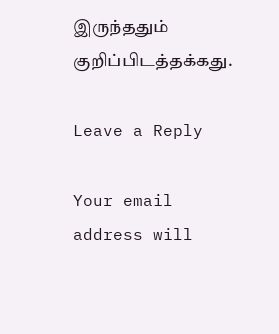இருந்ததும் குறிப்பிடத்தக்கது.

Leave a Reply

Your email address will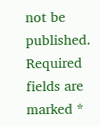not be published. Required fields are marked *